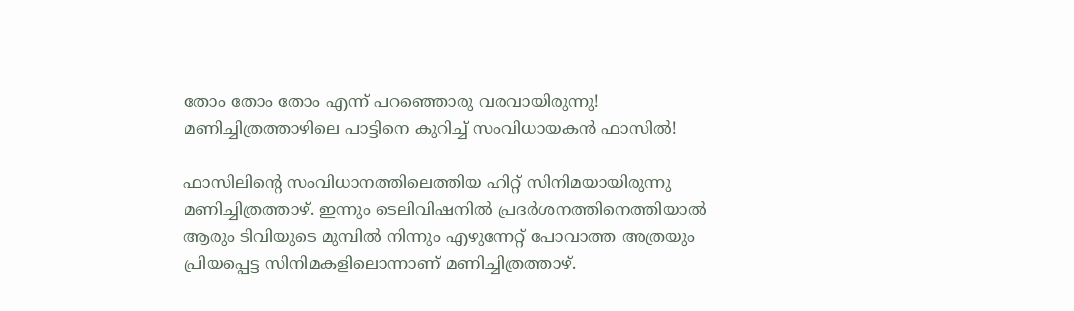തോം തോം തോം എന്ന് പറഞ്ഞൊരു വരവായിരുന്നു! മണിച്ചിത്രത്താഴിലെ പാട്ടിനെ കുറിച്ച് സംവിധായകന്‍ ഫാസില്‍!

ഫാസിലിന്റെ സംവിധാനത്തിലെത്തിയ ഹിറ്റ് സിനിമയായിരുന്നു മണിച്ചിത്രത്താഴ്. ഇന്നും ടെലിവിഷനില്‍ പ്രദര്‍ശനത്തിനെത്തിയാല്‍ ആരും ടിവിയുടെ മുമ്പില്‍ നിന്നും എഴുന്നേറ്റ് പോവാത്ത അത്രയും പ്രിയപ്പെട്ട സിനിമകളിലൊന്നാണ് മണിച്ചിത്രത്താഴ്.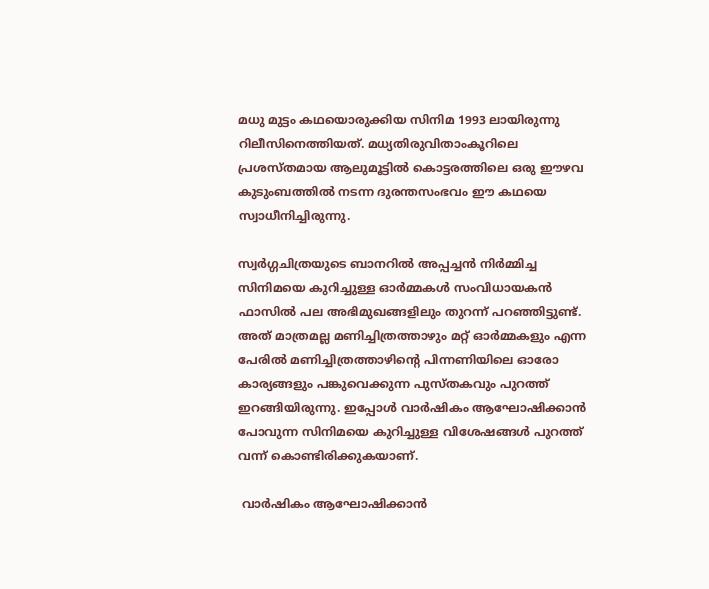മധു മുട്ടം കഥയൊരുക്കിയ സിനിമ 1993 ലായിരുന്നു റിലീസിനെത്തിയത്. മധ്യതിരുവിതാംകൂറിലെ പ്രശസ്തമായ ആലുമൂട്ടില്‍ കൊട്ടരത്തിലെ ഒരു ഈഴവ കുടുംബത്തില്‍ നടന്ന ദുരന്തസംഭവം ഈ കഥയെ സ്വാധീനിച്ചിരുന്നു.

സ്വര്‍ഗ്ഗചിത്രയുടെ ബാനറില്‍ അപ്പച്ചന്‍ നിര്‍മ്മിച്ച സിനിമയെ കുറിച്ചുള്ള ഓര്‍മ്മകള്‍ സംവിധായകന്‍ ഫാസില്‍ പല അഭിമുഖങ്ങളിലും തുറന്ന് പറഞ്ഞിട്ടുണ്ട്. അത് മാത്രമല്ല മണിച്ചിത്രത്താഴും മറ്റ് ഓര്‍മ്മകളും എന്ന പേരില്‍ മണിച്ചിത്രത്താഴിന്റെ പിന്നണിയിലെ ഓരോ കാര്യങ്ങളും പങ്കുവെക്കുന്ന പുസ്തകവും പുറത്ത് ഇറങ്ങിയിരുന്നു. ഇപ്പോള്‍ വാര്‍ഷികം ആഘോഷിക്കാന്‍ പോവുന്ന സിനിമയെ കുറിച്ചുള്ള വിശേഷങ്ങള്‍ പുറത്ത് വന്ന് കൊണ്ടിരിക്കുകയാണ്.

 വാര്‍ഷികം ആഘോഷിക്കാന്‍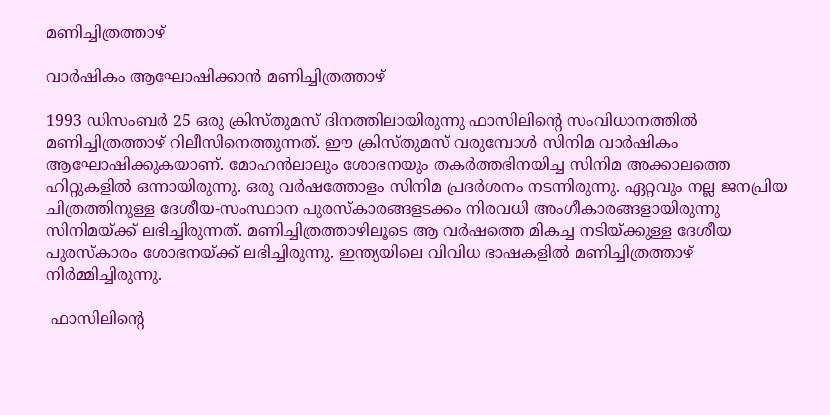മണിച്ചിത്രത്താഴ്

വാര്‍ഷികം ആഘോഷിക്കാന്‍ മണിച്ചിത്രത്താഴ്

1993 ഡിസംബര്‍ 25 ഒരു ക്രിസ്തുമസ് ദിനത്തിലായിരുന്നു ഫാസിലിന്റെ സംവിധാനത്തില്‍ മണിച്ചിത്രത്താഴ് റിലീസിനെത്തുന്നത്. ഈ ക്രിസ്തുമസ് വരുമ്പോള്‍ സിനിമ വാര്‍ഷികം ആഘോഷിക്കുകയാണ്. മോഹന്‍ലാലും ശോഭനയും തകര്‍ത്തഭിനയിച്ച സിനിമ അക്കാലത്തെ ഹിറ്റുകളില്‍ ഒന്നായിരുന്നു. ഒരു വര്‍ഷത്തോളം സിനിമ പ്രദര്‍ശനം നടന്നിരുന്നു. ഏറ്റവും നല്ല ജനപ്രിയ ചിത്രത്തിനുള്ള ദേശീയ-സംസ്ഥാന പുരസ്‌കാരങ്ങളടക്കം നിരവധി അംഗീകാരങ്ങളായിരുന്നു സിനിമയ്ക്ക് ലഭിച്ചിരുന്നത്. മണിച്ചിത്രത്താഴിലൂടെ ആ വര്‍ഷത്തെ മികച്ച നടിയ്ക്കുള്ള ദേശീയ പുരസ്‌കാരം ശോഭനയ്ക്ക് ലഭിച്ചിരുന്നു. ഇന്ത്യയിലെ വിവിധ ഭാഷകളില്‍ മണിച്ചിത്രത്താഴ് നിര്‍മ്മിച്ചിരുന്നു.

 ഫാസിലിന്റെ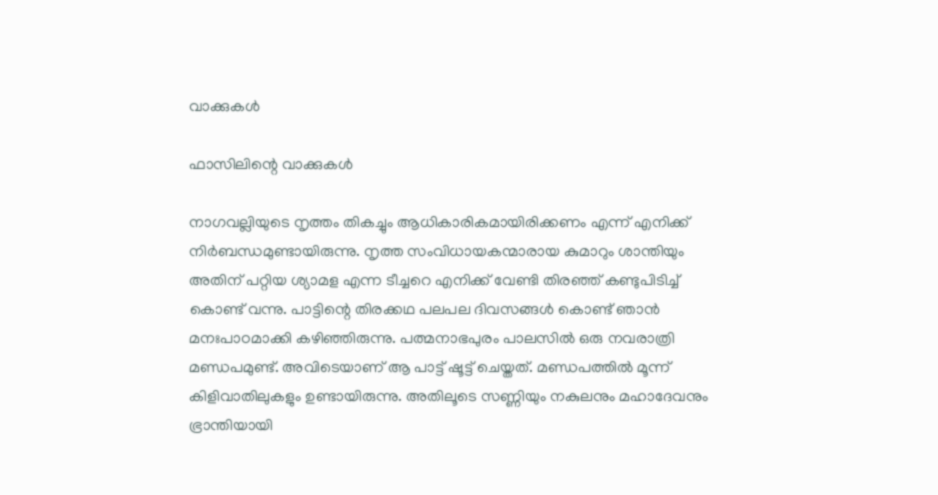വാക്കുകള്‍

ഫാസിലിന്റെ വാക്കുകള്‍

നാഗവല്ലിയുടെ നൃത്തം തികച്ചും ആധികാരികമായിരിക്കണം എന്ന് എനിക്ക് നിര്‍ബന്ധമുണ്ടായിരുന്നു. നൃത്ത സംവിധായകന്മാരായ കുമാറും ശാന്തിയും അതിന് പറ്റിയ ശ്യാമള എന്ന ടീച്ചറെ എനിക്ക് വേണ്ടി തിരഞ്ഞ് കണ്ടുപിടിച്ച് കൊണ്ട് വന്നു. പാട്ടിന്റെ തിരക്കഥ പലപല ദിവസങ്ങള്‍ കൊണ്ട് ഞാന്‍ മനഃപാഠമാക്കി കഴിഞ്ഞിരുന്നു. പത്മനാഭപുരം പാലസില്‍ ഒരു നവരാത്രി മണ്ഡപമുണ്ട്. അവിടെയാണ് ആ പാട്ട് ഷൂട്ട് ചെയ്തത്. മണ്ഡപത്തില്‍ മൂന്ന് കിളിവാതിലുകളും ഉണ്ടായിരുന്നു. അതിലൂടെ സണ്ണിയും നകുലനും മഹാദേവനും ഭ്രാന്തിയായി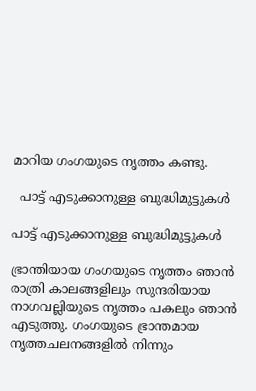മാറിയ ഗംഗയുടെ നൃത്തം കണ്ടു.

  പാട്ട് എടുക്കാനുള്ള ബുദ്ധിമുട്ടുകള്‍

പാട്ട് എടുക്കാനുള്ള ബുദ്ധിമുട്ടുകള്‍

ഭ്രാന്തിയായ ഗംഗയുടെ നൃത്തം ഞാന്‍ രാത്രി കാലങ്ങളിലും സുന്ദരിയായ നാഗവല്ലിയുടെ നൃത്തം പകലും ഞാന്‍ എടുത്തു. ഗംഗയുടെ ഭ്രാന്തമായ നൃത്തചലനങ്ങളില്‍ നിന്നും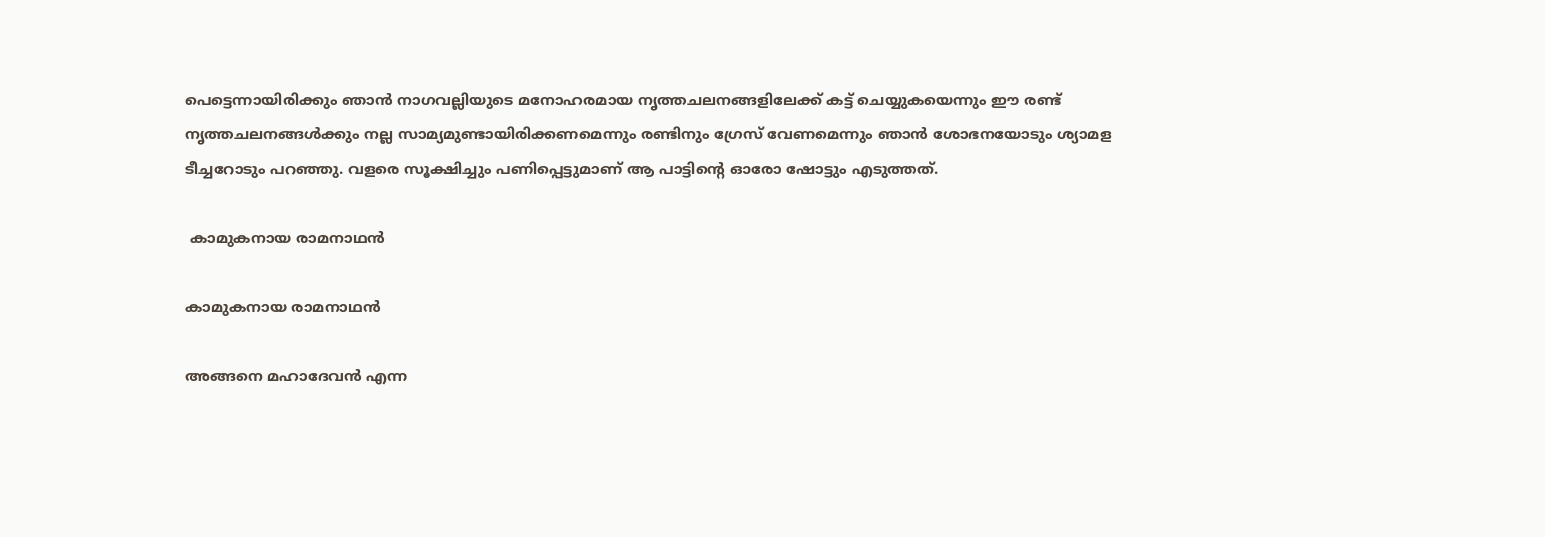പെട്ടെന്നായിരിക്കും ഞാന്‍ നാഗവല്ലിയുടെ മനോഹരമായ നൃത്തചലനങ്ങളിലേക്ക് കട്ട് ചെയ്യുകയെന്നും ഈ രണ്ട് നൃത്തചലനങ്ങള്‍ക്കും നല്ല സാമ്യമുണ്ടായിരിക്കണമെന്നും രണ്ടിനും ഗ്രേസ് വേണമെന്നും ഞാന്‍ ശോഭനയോടും ശ്യാമള ടീച്ചറോടും പറഞ്ഞു. വളരെ സൂക്ഷിച്ചും പണിപ്പെട്ടുമാണ് ആ പാട്ടിന്റെ ഓരോ ഷോട്ടും എടുത്തത്.

 കാമുകനായ രാമനാഥന്‍

കാമുകനായ രാമനാഥന്‍

അങ്ങനെ മഹാദേവന്‍ എന്ന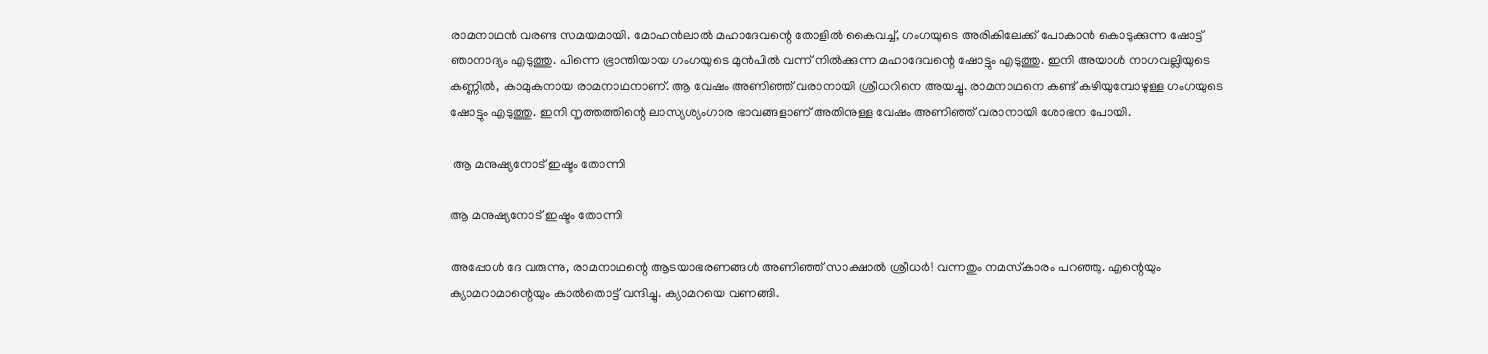രാമനാഥന്‍ വരണ്ട സമയമായി. മോഹന്‍ലാല്‍ മഹാദേവന്റെ തോളില്‍ കൈവച്ച്, ഗംഗയുടെ അരികിലേക്ക് പോകാന്‍ കൊടുക്കുന്ന ഷോട്ട് ഞാനാദ്യം എടുത്തു. പിന്നെ ഭ്രാന്തിയായ ഗംഗയുടെ മുന്‍പില്‍ വന്ന് നില്‍ക്കുന്ന മഹാദേവന്റെ ഷോട്ടും എടുത്തു. ഇനി അയാള്‍ നാഗവല്ലിയുടെ കണ്ണില്‍, കാമുകനായ രാമനാഥനാണ്. ആ വേഷം അണിഞ്ഞ് വരാനായി ശ്രീധറിനെ അയച്ചു. രാമനാഥനെ കണ്ട് കഴിയുമ്പോഴുള്ള ഗംഗയുടെ ഷോട്ടും എടുത്തു. ഇനി നൃത്തത്തിന്റെ ലാസ്യശ്യംഗാര ഭാവങ്ങളാണ് അതിനുള്ള വേഷം അണിഞ്ഞ് വരാനായി ശോഭന പോയി.

 ആ മനുഷ്യനോട് ഇഷ്ടം തോന്നി

ആ മനുഷ്യനോട് ഇഷ്ടം തോന്നി

അപ്പോള്‍ ദേ വരുന്നു, രാമനാഥന്റെ ആടയാഭരണങ്ങള്‍ അണിഞ്ഞ് സാക്ഷാല്‍ ശ്രീധര്‍! വന്നതും നമസ്‌കാരം പറഞ്ഞു. എന്റെയും ക്യാമറാമാന്റെയും കാല്‍തൊട്ട് വന്ദിച്ചു. ക്യാമറയെ വണങ്ങി.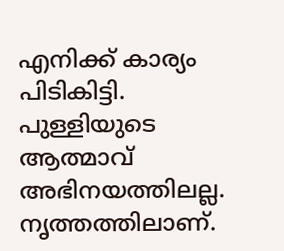എനിക്ക് കാര്യം പിടികിട്ടി. പുള്ളിയുടെ ആത്മാവ് അഭിനയത്തിലല്ല. നൃത്തത്തിലാണ്.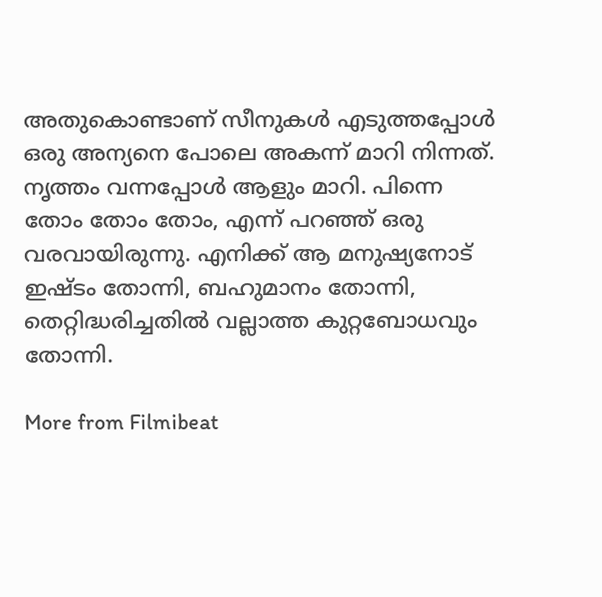അതുകൊണ്ടാണ് സീനുകള്‍ എടുത്തപ്പോള്‍ ഒരു അന്യനെ പോലെ അകന്ന് മാറി നിന്നത്. നൃത്തം വന്നപ്പോള്‍ ആളും മാറി. പിന്നെ തോം തോം തോം, എന്ന് പറഞ്ഞ് ഒരു വരവായിരുന്നു. എനിക്ക് ആ മനുഷ്യനോട് ഇഷ്ടം തോന്നി, ബഹുമാനം തോന്നി, തെറ്റിദ്ധരിച്ചതില്‍ വല്ലാത്ത കുറ്റബോധവും തോന്നി.

More from Filmibeat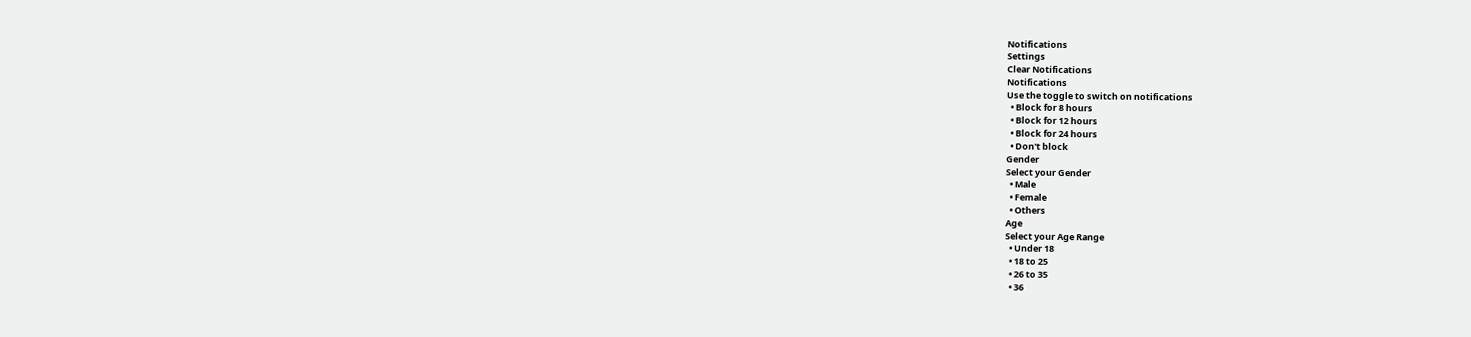Notifications
Settings
Clear Notifications
Notifications
Use the toggle to switch on notifications
  • Block for 8 hours
  • Block for 12 hours
  • Block for 24 hours
  • Don't block
Gender
Select your Gender
  • Male
  • Female
  • Others
Age
Select your Age Range
  • Under 18
  • 18 to 25
  • 26 to 35
  • 36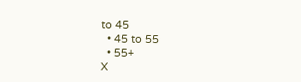to 45
  • 45 to 55
  • 55+
X